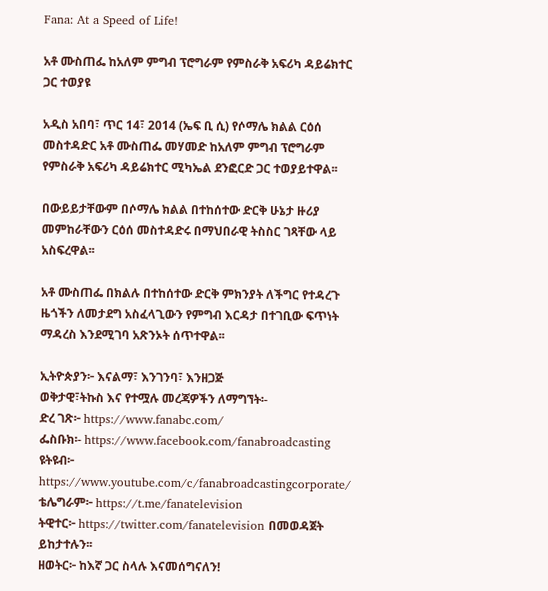Fana: At a Speed of Life!

አቶ ሙስጠፌ ከአለም ምግብ ፕሮግራም የምስራቅ አፍሪካ ዳይሬክተር ጋር ተወያዩ

አዲስ አበባ፣ ጥር 14፣ 2014 (ኤፍ ቢ ሲ) የሶማሌ ክልል ርዕሰ መስተዳድር አቶ ሙስጠፌ መሃመድ ከአለም ምግብ ፕሮግራም የምስራቅ አፍሪካ ዳይሬክተር ሚካኤል ደንፎርድ ጋር ተወያይተዋል፡፡

በውይይታቸውም በሶማሌ ክልል በተከሰተው ድርቅ ሁኔታ ዙሪያ መምከራቸውን ርዕሰ መስተዳድሩ በማህበራዊ ትስስር ገጻቸው ላይ አስፍረዋል፡፡

አቶ ሙስጠፌ በክልሉ በተከሰተው ድርቅ ምክንያት ለችግር የተዳረጉ ዜጎችን ለመታደግ አስፈላጊውን የምግብ እርዳታ በተገቢው ፍጥነት ማዳረስ እንደሚገባ አጽንኦት ሰጥተዋል፡፡

ኢትዮጵያን፦ እናልማ፣ እንገንባ፣ እንዘጋጅ
ወቅታዊ፣ትኩስ እና የተሟሉ መረጃዎችን ለማግኘት፡-
ድረ ገጽ፦ https://www.fanabc.com/
ፌስቡክ፡- https://www.facebook.com/fanabroadcasting
ዩትዩብ፦ https://www.youtube.com/c/fanabroadcastingcorporate/
ቴሌግራም፦ https://t.me/fanatelevision
ትዊተር፦ https://twitter.com/fanatelevision በመወዳጀት ይከታተሉን፡፡
ዘወትር፦ ከእኛ ጋር ስላሉ እናመሰግናለን!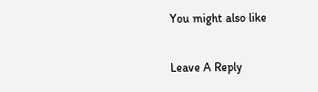You might also like

Leave A Reply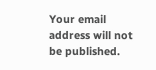Your email address will not be published.